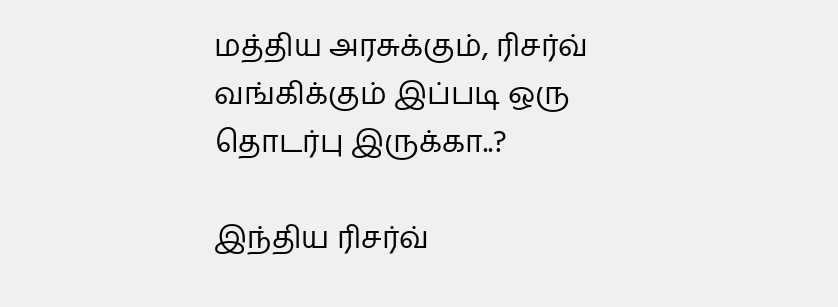மத்திய அரசுக்கும், ரிசர்வ் வங்கிக்கும் இப்படி ஒரு தொடர்பு இருக்கா..?

இந்திய ரிசர்வ்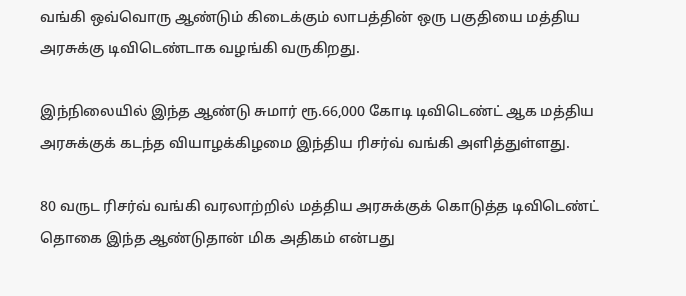வங்கி ஒவ்வொரு ஆண்டும் கிடைக்கும் லாபத்தின் ஒரு பகுதியை மத்திய அரசுக்கு டிவிடெண்டாக வழங்கி வருகிறது.

இந்நிலையில் இந்த ஆண்டு சுமார் ரூ.66,000 கோடி டிவிடெண்ட் ஆக மத்திய அரசுக்குக் கடந்த வியாழக்கிழமை இந்திய ரிசர்வ் வங்கி அளித்துள்ளது.

80 வருட ரிசர்வ் வங்கி வரலாற்றில் மத்திய அரசுக்குக் கொடுத்த டிவிடெண்ட் தொகை இந்த ஆண்டுதான் மிக அதிகம் என்பது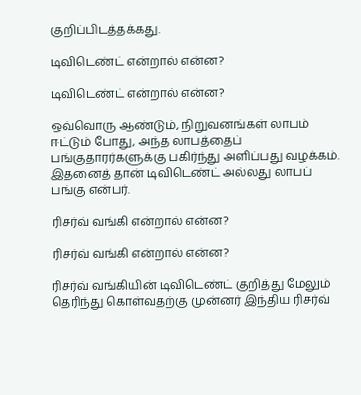குறிப்பிடத்தக்கது.

டிவிடெண்ட் என்றால் என்ன?

டிவிடெண்ட் என்றால் என்ன?

ஒவ்வொரு ஆண்டும், நிறுவனங்கள் லாபம் ஈட்டும் போது, அந்த லாபத்தைப் பங்குதாரர்களுக்கு பகிர்ந்து அளிப்பது வழக்கம். இதனைத் தான் டிவிடெண்ட் அல்லது லாபப் பங்கு என்பர்.

ரிசர்வ் வங்கி என்றால் என்ன?

ரிசர்வ் வங்கி என்றால் என்ன?

ரிசர்வ் வங்கியின் டிவிடெண்ட் குறித்து மேலும் தெரிந்து கொள்வதற்கு முன்னர் இந்திய ரிசர்வ்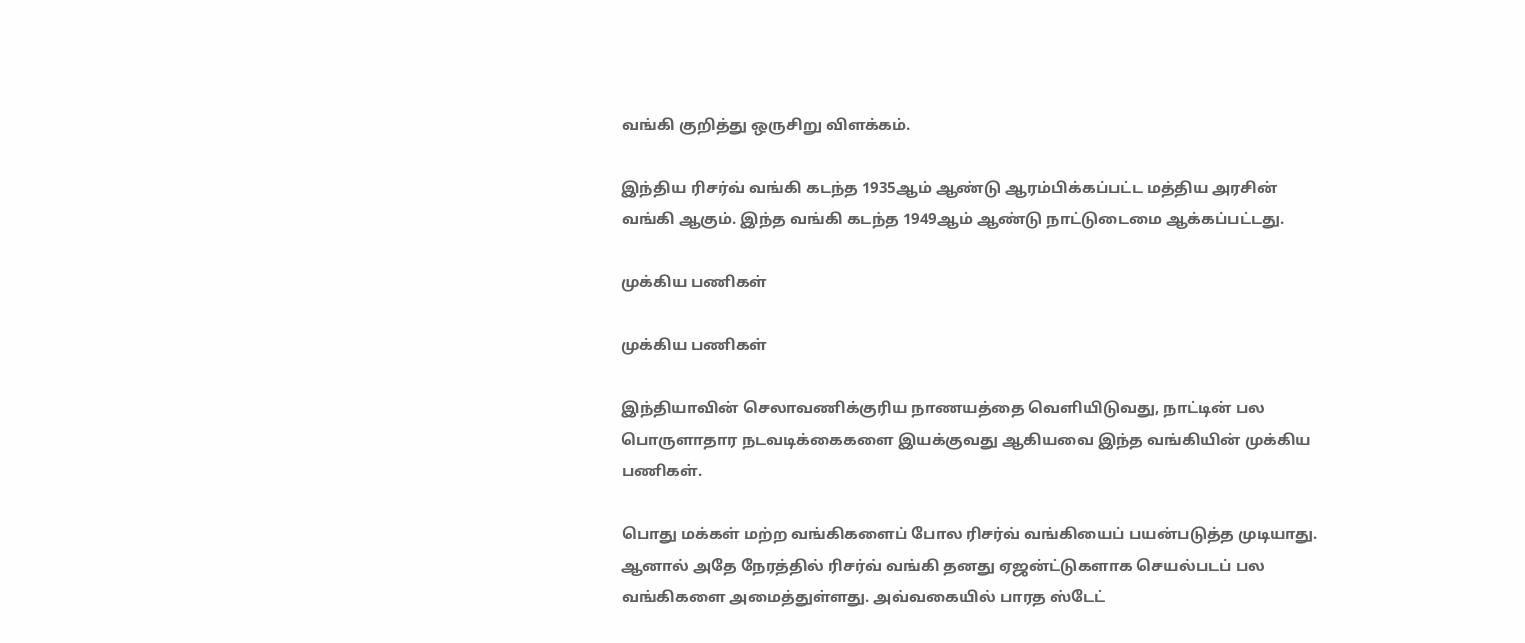வங்கி குறித்து ஒருசிறு விளக்கம்.

இந்திய ரிசர்வ் வங்கி கடந்த 1935ஆம் ஆண்டு ஆரம்பிக்கப்பட்ட மத்திய அரசின் வங்கி ஆகும். இந்த வங்கி கடந்த 1949ஆம் ஆண்டு நாட்டுடைமை ஆக்கப்பட்டது.

முக்கிய பணிகள்

முக்கிய பணிகள்

இந்தியாவின் செலாவணிக்குரிய நாணயத்தை வெளியிடுவது, நாட்டின் பல பொருளாதார நடவடிக்கைகளை இயக்குவது ஆகியவை இந்த வங்கியின் முக்கிய பணிகள்.

பொது மக்கள் மற்ற வங்கிகளைப் போல ரிசர்வ் வங்கியைப் பயன்படுத்த முடியாது. ஆனால் அதே நேரத்தில் ரிசர்வ் வங்கி தனது ஏஜன்ட்டுகளாக செயல்படப் பல வங்கிகளை அமைத்துள்ளது. அவ்வகையில் பாரத ஸ்டேட்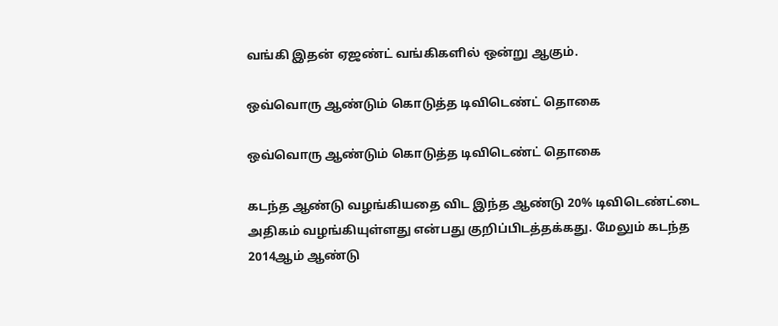வங்கி இதன் ஏஜண்ட் வங்கிகளில் ஒன்று ஆகும்.

ஒவ்வொரு ஆண்டும் கொடுத்த டிவிடெண்ட் தொகை

ஒவ்வொரு ஆண்டும் கொடுத்த டிவிடெண்ட் தொகை

கடந்த ஆண்டு வழங்கியதை விட இந்த ஆண்டு 20% டிவிடெண்ட்டை அதிகம் வழங்கியுள்ளது என்பது குறிப்பிடத்தக்கது. மேலும் கடந்த 2014ஆம் ஆண்டு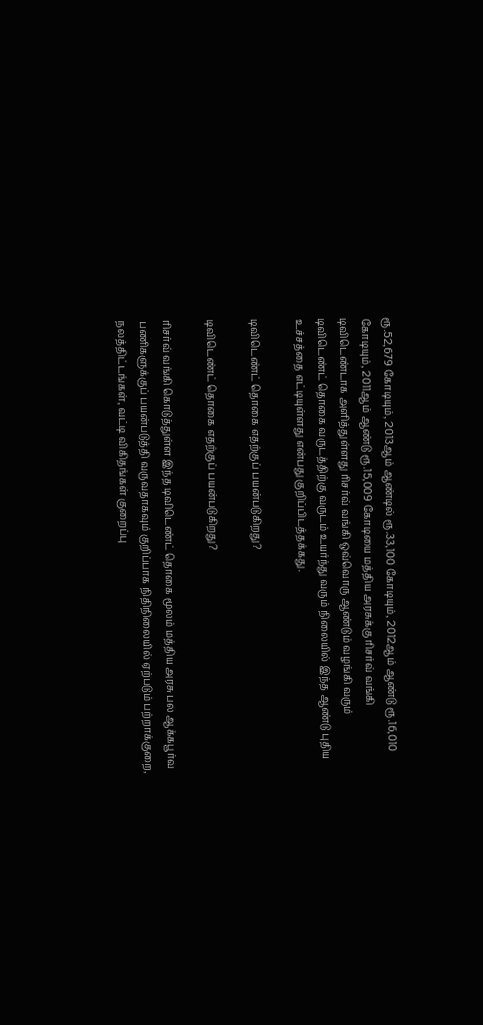ரூ.52,679 கோடியும், 2013ஆம் ஆண்டில் ரூ.33,100 கோடியும், 2012ஆம் ஆண்டு ரூ.16,010 கோடியும், 2011ஆம் ஆண்டு ரூ.15,009 கோடியை மத்திய அரசுக்கு ரிசர்வ் வங்கி டிவிடெண்டாக அளித்துள்ளது ரிசர்வ் வங்கி ஒவ்வொரு ஆண்டும் வழங்கி வரும் டிவிடெண்ட் தொகை வருடத்திற்கு வருடம் உயர்ந்து வரும் நிலையில் இந்த ஆண்டு புதிய உச்சத்தை எட்டியுள்ளது என்பது குறிப்பிடத்தக்கது.

டிவிடெண்ட் தொகை எதற்குப் பயன்படுகிறது?

டிவிடெண்ட் தொகை எதற்குப் பயன்படுகிறது?

ரிசர்வ் வங்கி கொடுத்துள்ள இந்த டிவிடெண்ட் தொகை மூலம் மத்திய அரசு பல ஆக்கபூர்வ பணிகளுக்குப் பயன்படுத்தி வருவதாகவும் குறிப்பாக நிதிநிலையில் ஏற்படும் பற்றாக்குறை, நலத்திட்டங்கள், வட்டி விகிதங்கள் குறைப்பு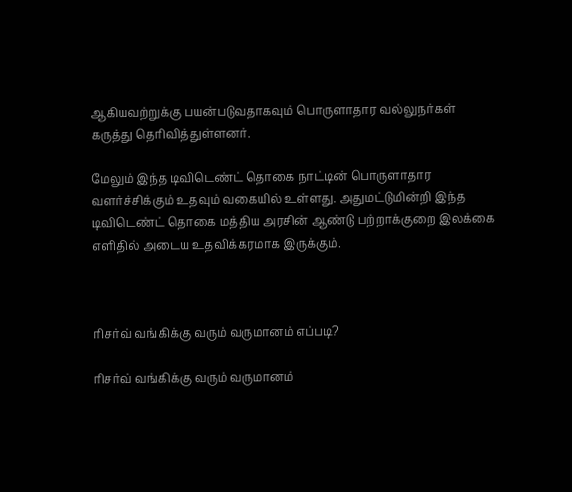ஆகியவற்றுக்கு பயன்படுவதாகவும் பொருளாதார வல்லுநர்கள் கருத்து தெரிவித்துள்ளனர்.

மேலும் இந்த டிவிடெண்ட் தொகை நாட்டின் பொருளாதார வளர்ச்சிக்கும் உதவும் வகையில் உள்ளது. அதுமட்டுமின்றி இந்த டிவிடெண்ட் தொகை மத்திய அரசின் ஆண்டு பற்றாக்குறை இலக்கை எளிதில் அடைய உதவிக்கரமாக இருக்கும்.



ரிசர்வ் வங்கிக்கு வரும் வருமானம் எப்படி?

ரிசர்வ் வங்கிக்கு வரும் வருமானம்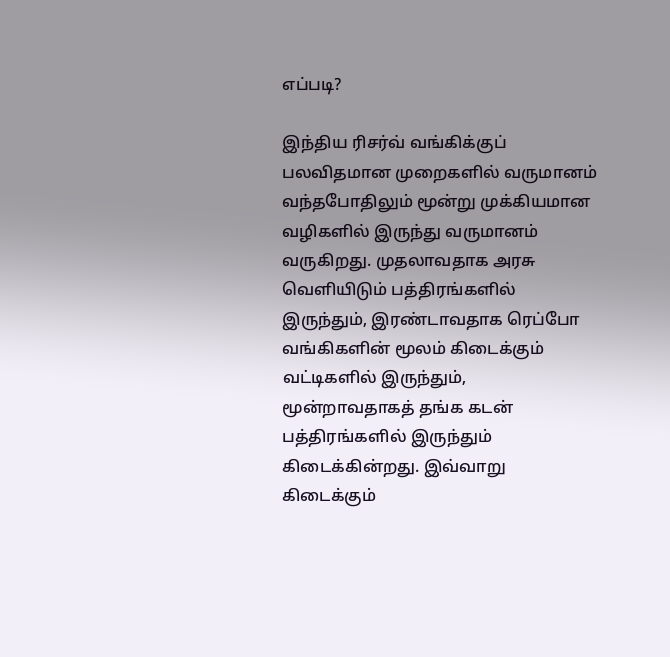எப்படி?

இந்திய ரிசர்வ் வங்கிக்குப் பலவிதமான முறைகளில் வருமானம் வந்தபோதிலும் மூன்று முக்கியமான வழிகளில் இருந்து வருமானம் வருகிறது. முதலாவதாக அரசு வெளியிடும் பத்திரங்களில் இருந்தும், இரண்டாவதாக ரெப்போ வங்கிகளின் மூலம் கிடைக்கும் வட்டிகளில் இருந்தும், மூன்றாவதாகத் தங்க கடன் பத்திரங்களில் இருந்தும் கிடைக்கின்றது. இவ்வாறு கிடைக்கும்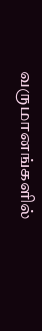வருமானங்களில்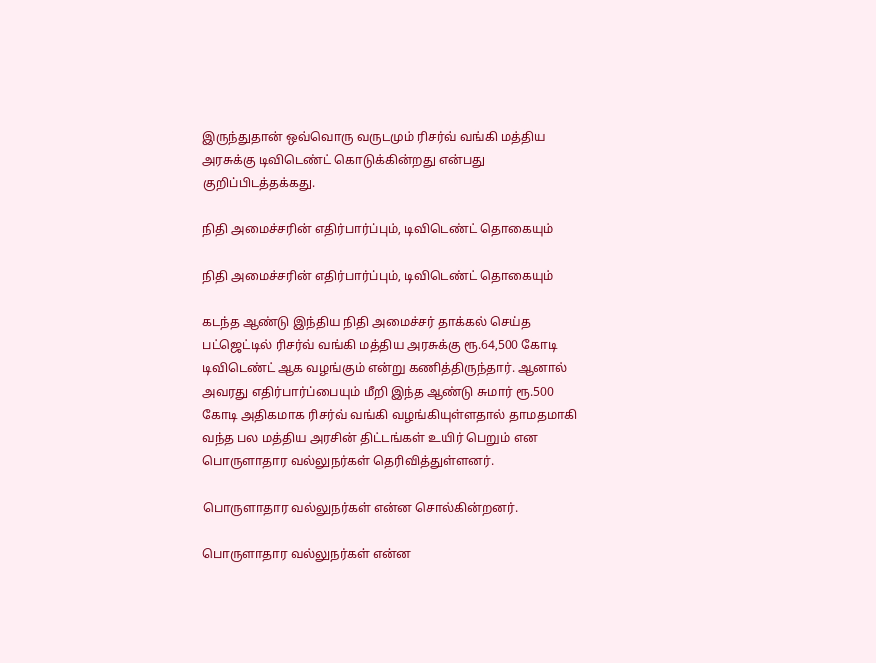இருந்துதான் ஒவ்வொரு வருடமும் ரிசர்வ் வங்கி மத்திய அரசுக்கு டிவிடெண்ட் கொடுக்கின்றது என்பது குறிப்பிடத்தக்கது.

நிதி அமைச்சரின் எதிர்பார்ப்பும், டிவிடெண்ட் தொகையும்

நிதி அமைச்சரின் எதிர்பார்ப்பும், டிவிடெண்ட் தொகையும்

கடந்த ஆண்டு இந்திய நிதி அமைச்சர் தாக்கல் செய்த பட்ஜெட்டில் ரிசர்வ் வங்கி மத்திய அரசுக்கு ரூ.64,500 கோடி டிவிடெண்ட் ஆக வழங்கும் என்று கணித்திருந்தார். ஆனால் அவரது எதிர்பார்ப்பையும் மீறி இந்த ஆண்டு சுமார் ரூ.500 கோடி அதிகமாக ரிசர்வ் வங்கி வழங்கியுள்ளதால் தாமதமாகி வந்த பல மத்திய அரசின் திட்டங்கள் உயிர் பெறும் என பொருளாதார வல்லுநர்கள் தெரிவித்துள்ளனர்.

பொருளாதார வல்லுநர்கள் என்ன சொல்கின்றனர்.

பொருளாதார வல்லுநர்கள் என்ன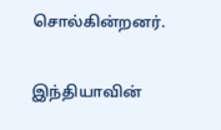சொல்கின்றனர்.

இந்தியாவின்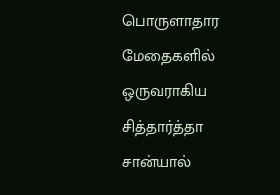பொருளாதார மேதைகளில் ஒருவராகிய சித்தார்த்தா சான்யால்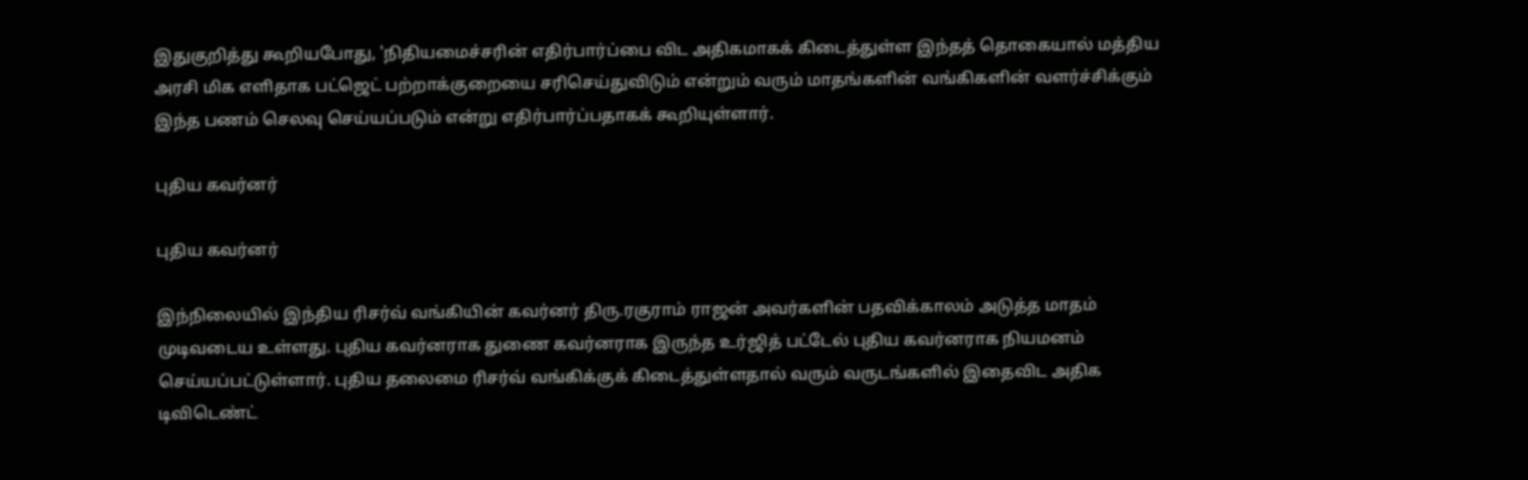இதுகுறித்து கூறியபோது, 'நிதியமைச்சரின் எதிர்பார்ப்பை விட அதிகமாகக் கிடைத்துள்ள இந்தத் தொகையால் மத்திய அரசி மிக எளிதாக பட்ஜெட் பற்றாக்குறையை சரிசெய்துவிடும் என்றும் வரும் மாதங்களின் வங்கிகளின் வளர்ச்சிக்கும் இந்த பணம் செலவு செய்யப்படும் என்று எதிர்பார்ப்பதாகக் கூறியுள்ளார்.

புதிய கவர்னர்

புதிய கவர்னர்

இந்நிலையில் இந்திய ரிசர்வ் வங்கியின் கவர்னர் திரு.ரகுராம் ராஜன் அவர்களின் பதவிக்காலம் அடுத்த மாதம் முடிவடைய உள்ளது. புதிய கவர்னராக துணை கவர்னராக இருந்த உர்ஜித் பட்டேல் புதிய கவர்னராக நியமனம் செய்யப்பட்டுள்ளார். புதிய தலைமை ரிசர்வ் வங்கிக்குக் கிடைத்துள்ளதால் வரும் வருடங்களில் இதைவிட அதிக டிவிடெண்ட்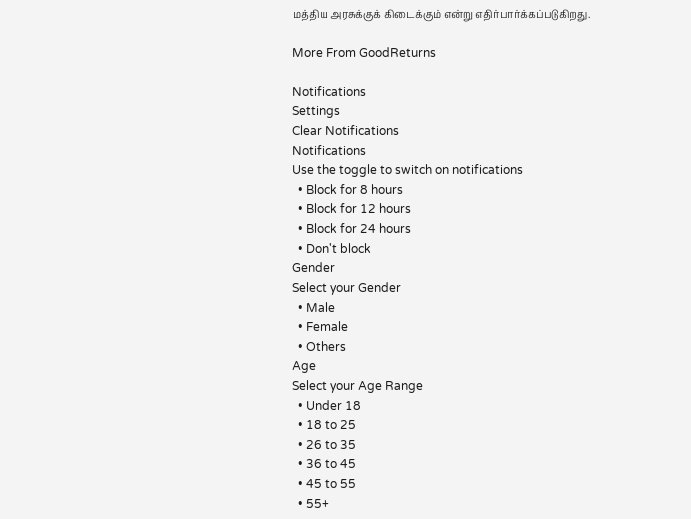மத்திய அரசுக்குக் கிடைக்கும் என்று எதிர்பார்க்கப்படுகிறது.

More From GoodReturns

Notifications
Settings
Clear Notifications
Notifications
Use the toggle to switch on notifications
  • Block for 8 hours
  • Block for 12 hours
  • Block for 24 hours
  • Don't block
Gender
Select your Gender
  • Male
  • Female
  • Others
Age
Select your Age Range
  • Under 18
  • 18 to 25
  • 26 to 35
  • 36 to 45
  • 45 to 55
  • 55+